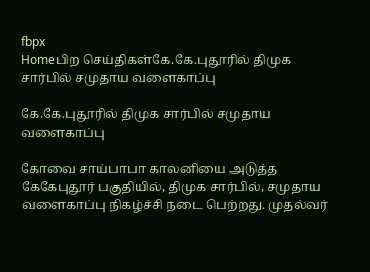fbpx
Homeபிற செய்திகள்கே.கே.புதூரில் திமுக சார்பில் சமுதாய வளைகாப்பு

கே.கே.புதூரில் திமுக சார்பில் சமுதாய வளைகாப்பு

கோவை சாய்பாபா காலனியை அடுத்த கேகேபுதூர் பகுதியில், திமுக சார்பில், சமுதாய வளைகாப்பு நிகழ்ச்சி நடை பெற்றது. முதல்வர்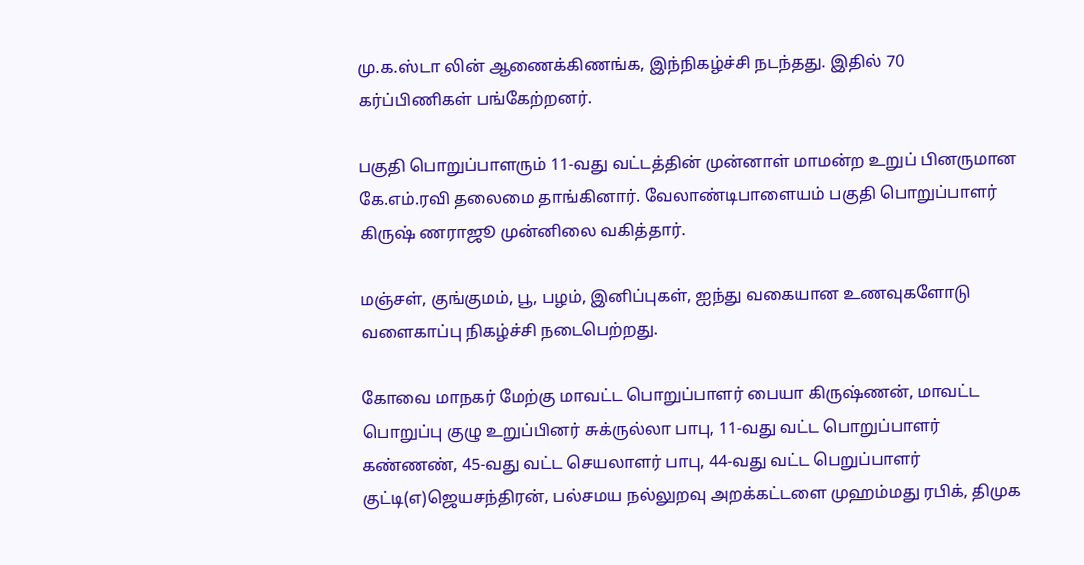மு.க.ஸ்டா லின் ஆணைக்கிணங்க, இந்நிகழ்ச்சி நடந்தது. இதில் 70 கர்ப்பிணிகள் பங்கேற்றனர்.

பகுதி பொறுப்பாளரும் 11-வது வட்டத்தின் முன்னாள் மாமன்ற உறுப் பினருமான கே.எம்.ரவி தலைமை தாங்கினார். வேலாண்டிபாளையம் பகுதி பொறுப்பாளர் கிருஷ் ணராஜூ முன்னிலை வகித்தார்.

மஞ்சள், குங்குமம், பூ, பழம், இனிப்புகள், ஐந்து வகையான உணவுகளோடு வளைகாப்பு நிகழ்ச்சி நடைபெற்றது.

கோவை மாநகர் மேற்கு மாவட்ட பொறுப்பாளர் பையா கிருஷ்ணன், மாவட்ட பொறுப்பு குழு உறுப்பினர் சுக்ருல்லா பாபு, 11-வது வட்ட பொறுப்பாளர் கண்ணண், 45-வது வட்ட செயலாளர் பாபு, 44-வது வட்ட பெறுப்பாளர் குட்டி(எ)ஜெயசந்திரன், பல்சமய நல்லுறவு அறக்கட்டளை முஹம்மது ரபிக், திமுக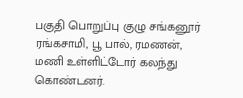பகுதி பொறுப்பு குழு சங்கனூர் ரங்கசாமி, பூ பால், ரமணன், மணி உள்ளிட்டோர் கலந்து கொண்டனர்.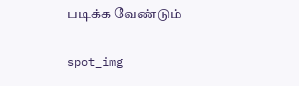படிக்க வேண்டும்

spot_img